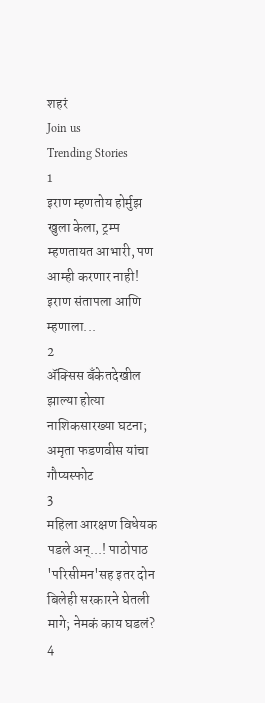शहरं
Join us
Trending Stories
1
इराण म्हणतोय होर्मुझ खुला केला, ट्रम्प म्हणतायत आभारी, पण आम्ही करणार नाही! इराण संतापला आणि म्हणाला...
2
ॲक्सिस बँकेतदेखील झाल्या होत्या नाशिकसारख्या घटना; अमृता फडणवीस यांचा गौप्यस्फोट
3
महिला आरक्षण विधेयक पडले अन्...! पाठोपाठ 'परिसीमन'सह इतर दोन बिलेही सरकारने घेतली मागे; नेमकं काय घडलं?
4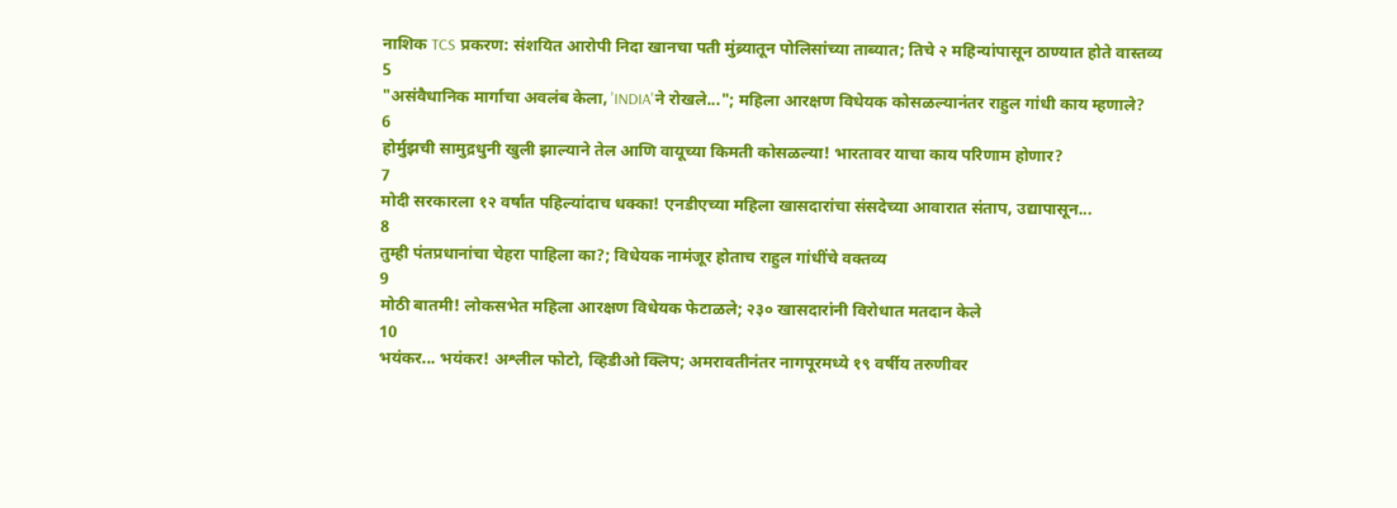नाशिक TCS प्रकरण: संशयित आरोपी निदा खानचा पती मुंब्र्यातून पोलिसांच्या ताब्यात; तिचे २ महिन्यांपासून ठाण्यात होते वास्तव्य
5
"असंवैधानिक मार्गाचा अवलंब केला, 'INDIA'ने रोखले..."; महिला आरक्षण विधेयक कोसळल्यानंतर राहुल गांधी काय म्हणाले?
6
होर्मुझची सामुद्रधुनी खुली झाल्याने तेल आणि वायूच्या किमती कोसळल्या! भारतावर याचा काय परिणाम होणार?
7
मोदी सरकारला १२ वर्षांत पहिल्यांदाच धक्का! एनडीएच्या महिला खासदारांचा संसदेच्या आवारात संताप, उद्यापासून...
8
तुम्ही पंतप्रधानांचा चेहरा पाहिला का?; विधेयक नामंजूर होताच राहुल गांधींचे वक्तव्य
9
मोठी बातमी! लोकसभेत महिला आरक्षण विधेयक फेटाळले; २३० खासदारांनी विरोधात मतदान केले
10
भयंकर... भयंकर! अश्लील फोटो, व्हिडीओ क्लिप; अमरावतीनंतर नागपूरमध्ये १९ वर्षीय तरुणीवर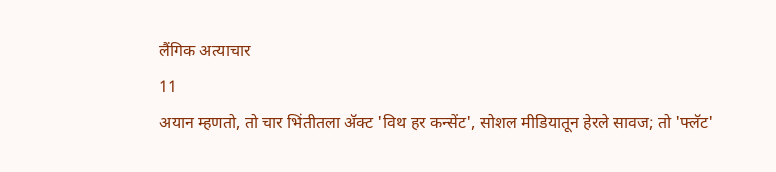लैंगिक अत्याचार
11
अयान म्हणतो, तो चार भिंतीतला अ‍ॅक्ट 'विथ हर कन्सेंट', सोशल मीडियातून हेरले सावज; तो 'फ्लॅट'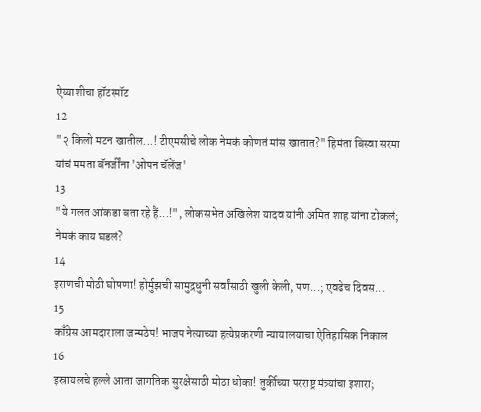ऐय्याशीचा हॉटस्पॉट
12
"२ किलो मटन खातील...! टीएमसीचे लोक नेमकं कोणतं मांस खातात?" हिमंता बिस्वा सरमा यांचं ममता बॅनर्जींना 'ओपन चॅलेंज'
13
"ये गलत आंकडा बता रहे हैं...!", लोकसभेत अखिलेश यादव यांनी अमित शाह यांना टोकलं; नेमकं काय घडलं?
14
इराणची मोठी घोषणा! होर्मुझची सामुद्रधुनी सर्वांसाठी खुली केली, पण...; एवढेच दिवस...
15
काँग्रेस आमदाराला जन्मठेप! भाजप नेत्याच्या हत्येप्रकरणी न्यायालयाचा ऐतिहासिक निकाल
16
इस्रायलचे हल्ले आता जागतिक सुरक्षेसाठी मोठा धोका! तुर्कीच्या परराष्ट्र मंत्र्यांचा इशारा;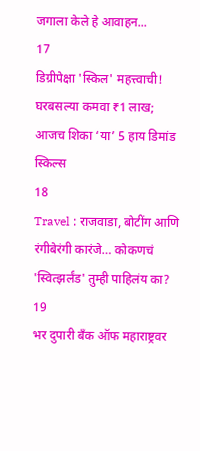जगाला केले हे आवाहन...
17
डिग्रीपेक्षा 'स्किल' महत्त्वाची! घरबसल्या कमवा ₹1 लाख; आजच शिका ‘या’ 5 हाय डिमांड स्किल्स
18
Travel : राजवाडा, बोटींग आणि रंगीबेरंगी कारंजे… कोकणचं 'स्वित्झर्लंड' तुम्ही पाहिलंय का?
19
भर दुपारी बँक ऑफ महाराष्ट्रवर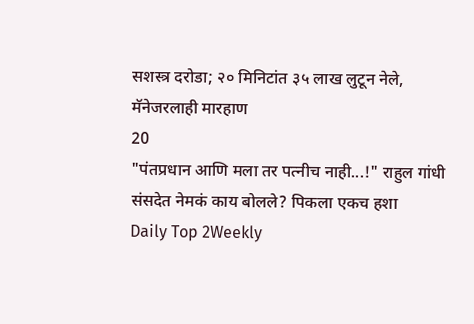सशस्त्र दरोडा; २० मिनिटांत ३५ लाख लुटून नेले, मॅनेजरलाही मारहाण
20
"पंतप्रधान आणि मला तर पत्नीच नाही...!" राहुल गांधी संसदेत नेमकं काय बोलले? पिकला एकच हशा
Daily Top 2Weekly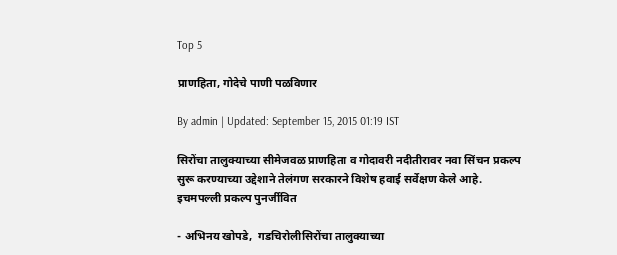Top 5

प्राणहिता, गोदेचे पाणी पळविणार

By admin | Updated: September 15, 2015 01:19 IST

सिरोंचा तालुक्याच्या सीमेजवळ प्राणहिता व गोदावरी नदीतीरावर नवा सिंचन प्रकल्प सुरू करण्याच्या उद्देशाने तेलंगण सरकारने विशेष हवाई सर्वेक्षण केले आहे. इचमपल्ली प्रकल्प पुनर्जीवित

- अभिनय खोपडे,  गडचिरोलीसिरोंचा तालुक्याच्या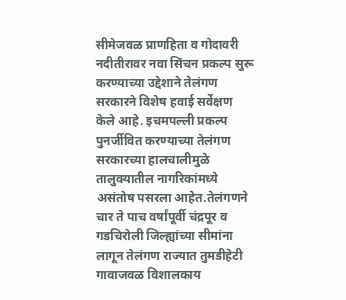सीमेजवळ प्राणहिता व गोदावरी नदीतीरावर नवा सिंचन प्रकल्प सुरू करण्याच्या उद्देशाने तेलंगण सरकारने विशेष हवाई सर्वेक्षण केले आहे. इचमपल्ली प्रकल्प पुनर्जीवित करण्याच्या तेलंगण सरकारच्या हालचालीमुळे तालुक्यातील नागरिकांमध्ये असंतोष पसरला आहेत.तेलंगणने चार ते पाच वर्षांपूर्वी चंद्रपूर व गडचिरोली जिल्ह्यांच्या सीमांना लागून तेलंगण राज्यात तुमडीहेटी गावाजवळ विशालकाय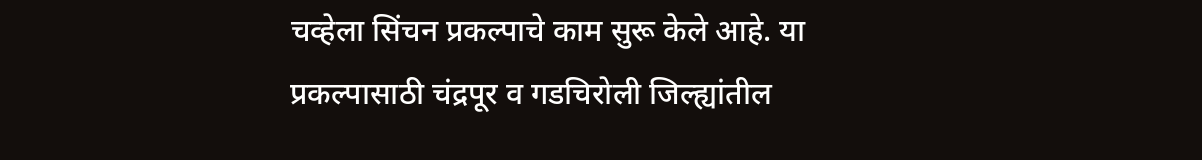चव्हेला सिंचन प्रकल्पाचे काम सुरू केले आहे. या प्रकल्पासाठी चंद्रपूर व गडचिरोली जिल्ह्यांतील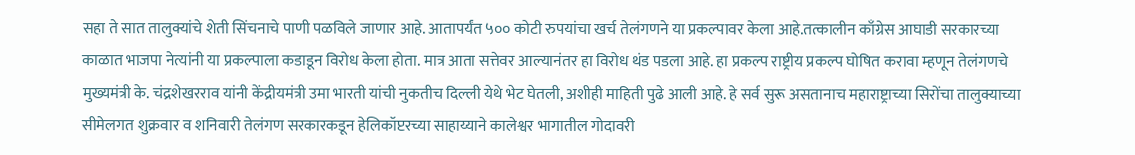सहा ते सात तालुक्यांचे शेती सिंचनाचे पाणी पळविले जाणार आहे. आतापर्यंत ५०० कोटी रुपयांचा खर्च तेलंगणने या प्रकल्पावर केला आहे.तत्कालीन काँग्रेस आघाडी सरकारच्या काळात भाजपा नेत्यांनी या प्रकल्पाला कडाडून विरोध केला होता. मात्र आता सत्तेवर आल्यानंतर हा विरोध थंड पडला आहे. हा प्रकल्प राष्ट्रीय प्रकल्प घोषित करावा म्हणून तेलंगणचे मुख्यमंत्री के. चंद्रशेखरराव यांनी केंद्रीयमंत्री उमा भारती यांची नुकतीच दिल्ली येथे भेट घेतली, अशीही माहिती पुढे आली आहे. हे सर्व सुरू असतानाच महाराष्ट्राच्या सिरोंचा तालुक्याच्या सीमेलगत शुक्रवार व शनिवारी तेलंगण सरकारकडून हेलिकॉप्टरच्या साहाय्याने कालेश्वर भागातील गोदावरी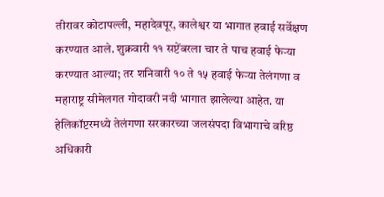तीरावर कोटापल्ली, महादेवपूर, कालेश्वर या भागात हवाई सर्वेक्षण करण्यात आले. शुक्रवारी ११ सप्टेंबरला चार ते पाच हवाई फेऱ्या करण्यात आल्या; तर शनिवारी १० ते १५ हवाई फेऱ्या तेलंगणा व महाराष्ट्र सीमेलगत गोदावरी नदी भागात झालेल्या आहेत. या हेलिकॉप्टरमध्ये तेलंगणा सरकारच्या जलसंपदा विभागाचे वरिष्ठ अधिकारी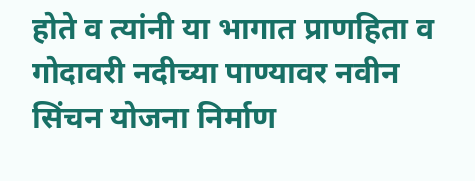होते व त्यांनी या भागात प्राणहिता व गोदावरी नदीच्या पाण्यावर नवीन सिंचन योजना निर्माण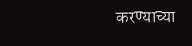करण्याच्या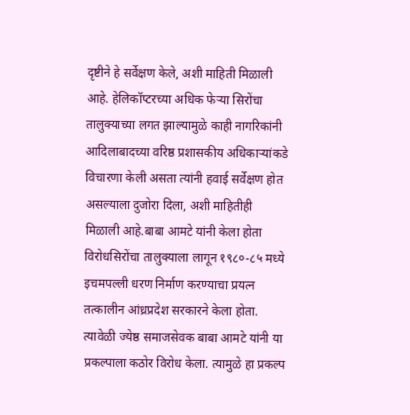दृष्टीने हे सर्वेक्षण केले, अशी माहिती मिळाली आहे. हेलिकॉप्टरच्या अधिक फेऱ्या सिरोंचा तालुक्याच्या लगत झाल्यामुळे काही नागरिकांनी आदिलाबादच्या वरिष्ठ प्रशासकीय अधिकाऱ्यांकडे विचारणा केली असता त्यांनी हवाई सर्वेक्षण होत असल्याला दुजोरा दिला, अशी माहितीही मिळाली आहे.बाबा आमटे यांनी केला होता विरोधसिरोंचा तालुक्याला लागून १९८०-८५ मध्ये इचमपल्ली धरण निर्माण करण्याचा प्रयत्न तत्कालीन आंध्रप्रदेश सरकारने केला होता. त्यावेळी ज्येष्ठ समाजसेवक बाबा आमटे यांनी या प्रकल्पाला कठोर विरोध केला. त्यामुळे हा प्रकल्प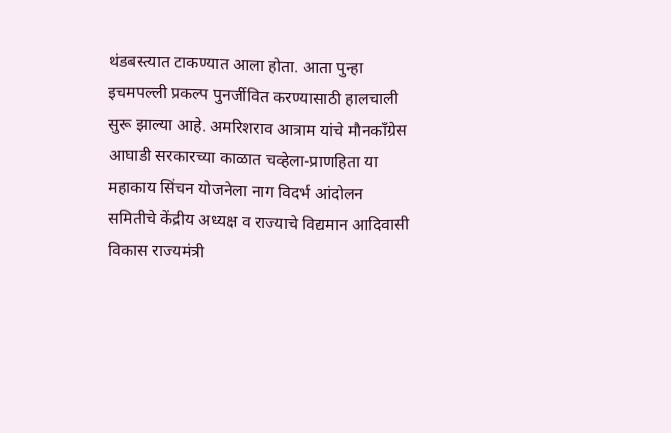थंडबस्त्यात टाकण्यात आला होता. आता पुन्हा इचमपल्ली प्रकल्प पुनर्जीवित करण्यासाठी हालचाली सुरू झाल्या आहे. अमरिशराव आत्राम यांचे मौनकाँग्रेस आघाडी सरकारच्या काळात चव्हेला-प्राणहिता या महाकाय सिंचन योजनेला नाग विदर्भ आंदोलन समितीचे केंद्रीय अध्यक्ष व राज्याचे विद्यमान आदिवासी विकास राज्यमंत्री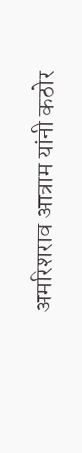अमरिशराव आत्राम यांनी कठोर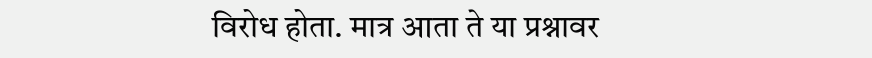विरोध होता. मात्र आता ते या प्रश्नावर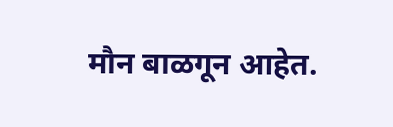मौन बाळगून आहेत.